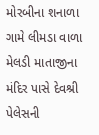મોરબીના શનાળા ગામે લીમડા વાળા મેલડી માતાજીના મંદિર પાસે દેવશ્રી પેલેસની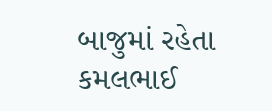બાજુમાં રહેતા કમલભાઈ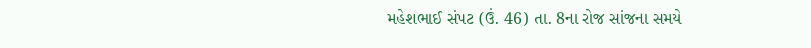મહેશભાઈ સંપટ (ઉં. 46) તા. 8ના રોજ સાંજના સમયે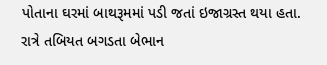પોતાના ઘરમાં બાથરૂમમાં પડી જતાં ઇજાગ્રસ્ત થયા હતા.
રાત્રે તબિયત બગડતા બેભાન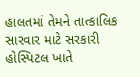હાલતમાં તેમને તાત્કાલિક સારવાર માટે સરકારી હોસ્પિટલ ખાતે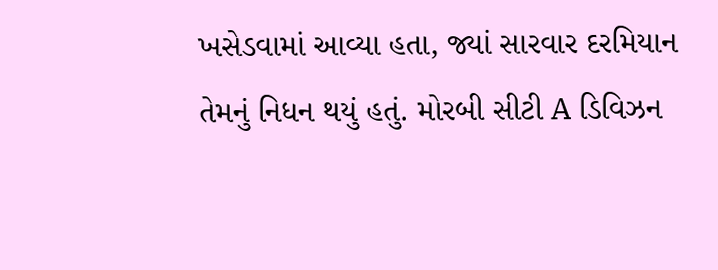ખસેડવામાં આવ્યા હતા, જ્યાં સારવાર દરમિયાન તેમનું નિધન થયું હતું. મોરબી સીટી A ડિવિઝન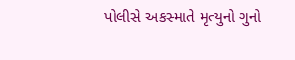પોલીસે અકસ્માતે મૃત્યુનો ગુનો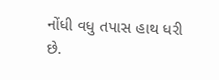નોંધી વધુ તપાસ હાથ ધરી છે.